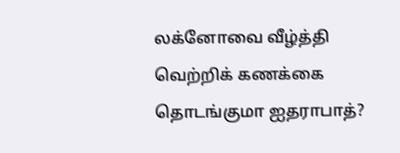லக்னோவை வீழ்த்தி வெற்றிக் கணக்கை தொடங்குமா ஐதராபாத்?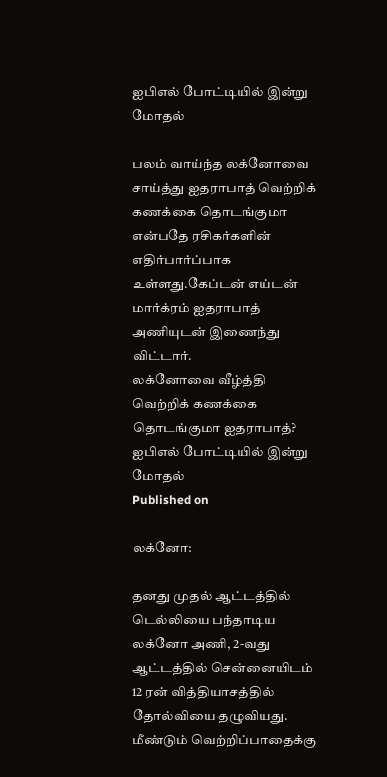ஐபிஎல் போட்டியில் இன்று மோதல்

பலம் வாய்ந்த லக்னோவை சாய்த்து ஐதராபாத் வெற்றிக் கணக்கை தொடங்குமா என்பதே ரசிகர்களின் எதிர்பார்ப்பாக உள்ளது.கேப்டன் எய்டன் மார்க்ரம் ஐதராபாத் அணியுடன் இணைந்து விட்டார்.
லக்னோவை வீழ்த்தி வெற்றிக் கணக்கை தொடங்குமா ஐதராபாத்? ஐபிஎல் போட்டியில் இன்று மோதல்
Published on

லக்னோ:

தனது முதல் ஆட்டத்தில் டெல்லியை பந்தாடிய லக்னோ அணி, 2-வது ஆட்டத்தில் சென்னையிடம் 12 ரன் வித்தியாசத்தில் தோல்வியை தழுவியது. மீண்டும் வெற்றிப்பாதைக்கு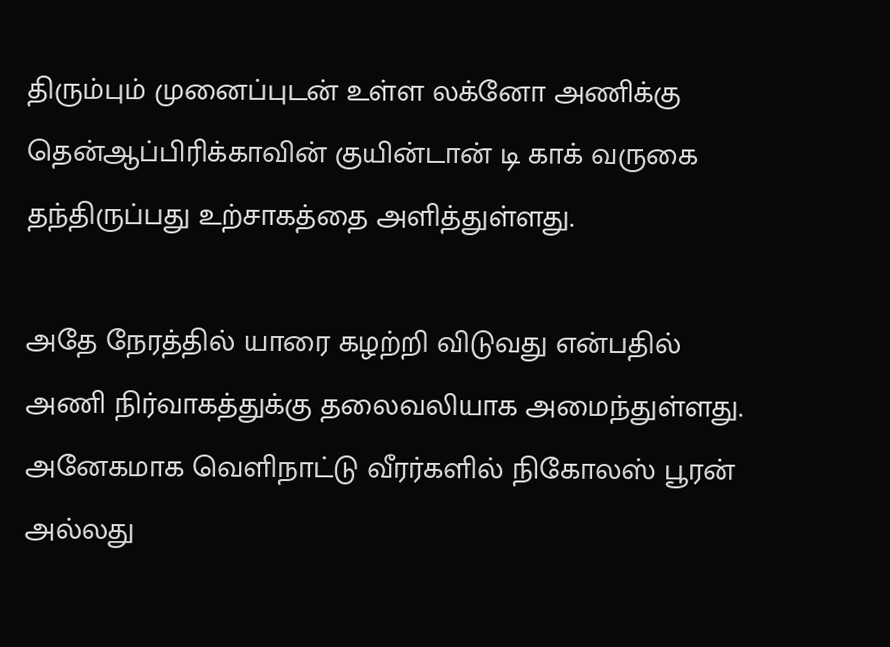திரும்பும் முனைப்புடன் உள்ள லக்னோ அணிக்கு தென்ஆப்பிரிக்காவின் குயின்டான் டி காக் வருகை தந்திருப்பது உற்சாகத்தை அளித்துள்ளது.

அதே நேரத்தில் யாரை கழற்றி விடுவது என்பதில் அணி நிர்வாகத்துக்கு தலைவலியாக அமைந்துள்ளது. அனேகமாக வெளிநாட்டு வீரர்களில் நிகோலஸ் பூரன் அல்லது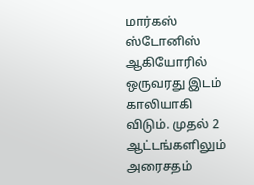மார்கஸ் ஸ்டோனிஸ் ஆகியோரில் ஒருவரது இடம் காலியாகி விடும். முதல் 2 ஆட்டங்களிலும் அரைசதம்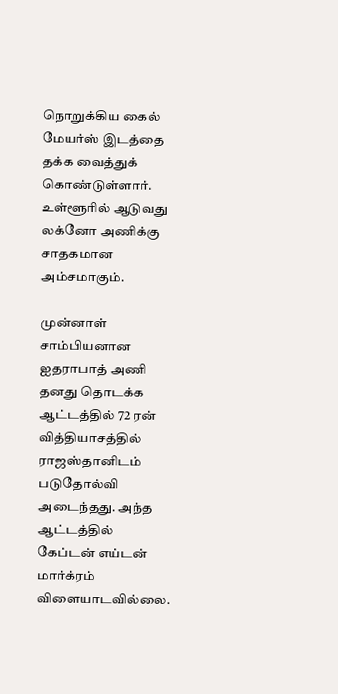நொறுக்கிய கைல் மேயர்ஸ் இடத்தை தக்க வைத்துக் கொண்டுள்ளார். உள்ளூரில் ஆடுவது லக்னோ அணிக்கு சாதகமான அம்சமாகும்.

முன்னாள் சாம்பியனான ஐதராபாத் அணி தனது தொடக்க ஆட்டத்தில் 72 ரன் வித்தியாசத்தில் ராஜஸ்தானிடம் படுதோல்வி அடைந்தது. அந்த ஆட்டத்தில் கேப்டன் எய்டன் மார்க்ரம் விளையாடவில்லை.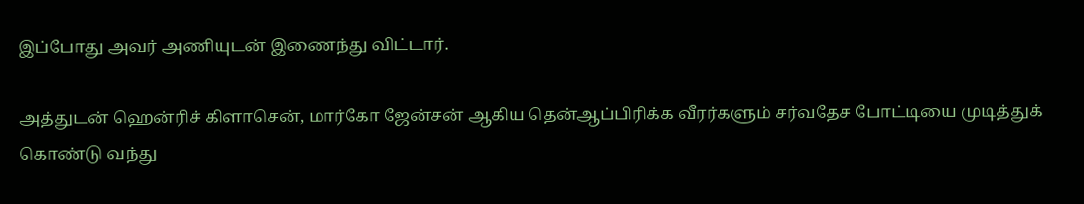இப்போது அவர் அணியுடன் இணைந்து விட்டார்.

அத்துடன் ஹென்ரிச் கிளாசென், மார்கோ ஜேன்சன் ஆகிய தென்ஆப்பிரிக்க வீரர்களும் சர்வதேச போட்டியை முடித்துக் கொண்டு வந்து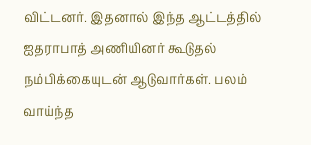விட்டனர். இதனால் இந்த ஆட்டத்தில் ஐதராபாத் அணியினர் கூடுதல் நம்பிக்கையுடன் ஆடுவார்கள். பலம் வாய்ந்த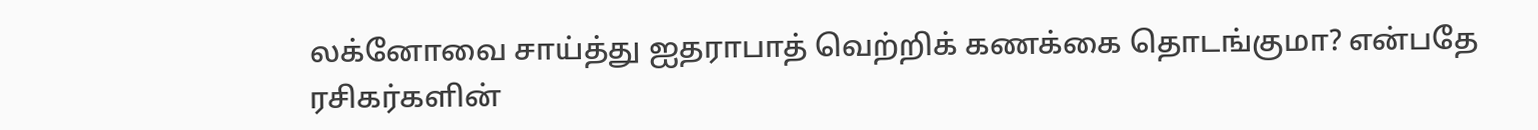லக்னோவை சாய்த்து ஐதராபாத் வெற்றிக் கணக்கை தொடங்குமா? என்பதே ரசிகர்களின்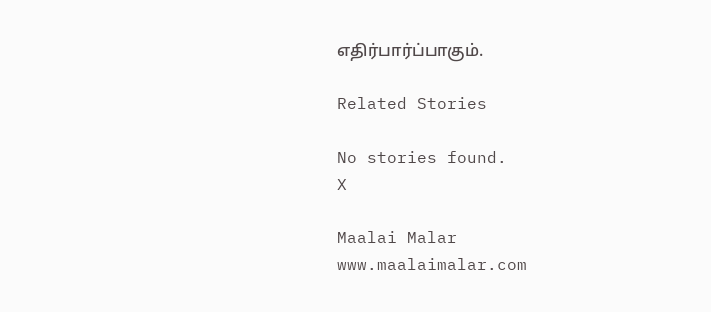எதிர்பார்ப்பாகும்.

Related Stories

No stories found.
X

Maalai Malar
www.maalaimalar.com